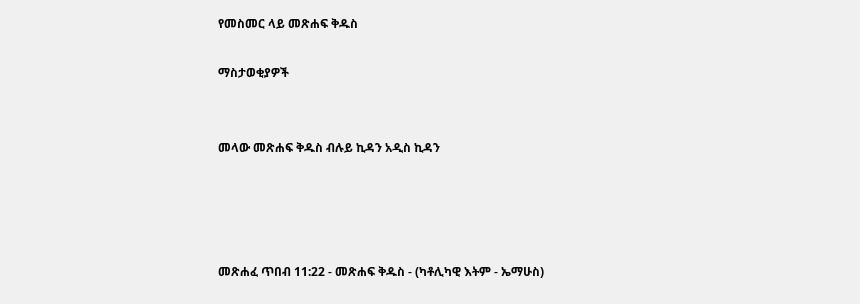የመስመር ላይ መጽሐፍ ቅዱስ

ማስታወቂያዎች


መላው መጽሐፍ ቅዱስ ብሉይ ኪዳን አዲስ ኪዳን




መጽሐፈ ጥበብ 11:22 - መጽሐፍ ቅዱስ - (ካቶሊካዊ እትም - ኤማሁስ)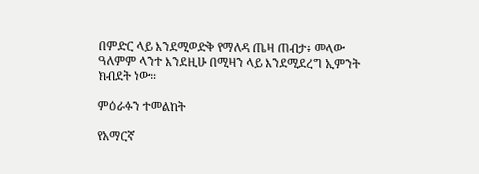በምድር ላይ እንደሚወድቅ የማለዳ ጤዛ ጠብታ፥ መላው ዓለምም ላንተ እንደዚሁ በሚዛን ላይ እንደሚደረግ ኢምንት ክብደት ነው።

ምዕራፉን ተመልከት

የአማርኛ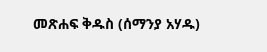መጽሐፍ ቅዱስ (ሰማንያ አሃዱ)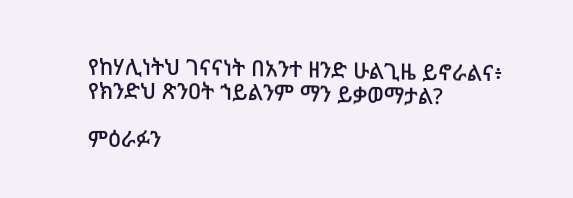የከሃሊነትህ ገናናነት በአንተ ዘንድ ሁልጊዜ ይኖራልና፥ የክንድህ ጽንዐት ኀይልንም ማን ይቃወማታል?

ምዕራፉን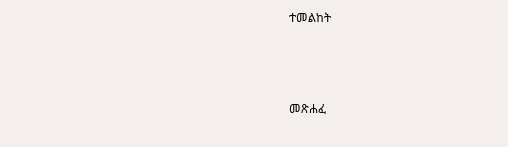ተመልከት



መጽሐፈ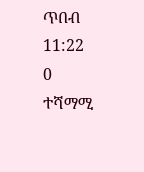ጥበብ 11:22
0 ተሻማሚ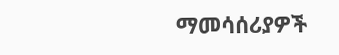ማመሳሰሪያዎች